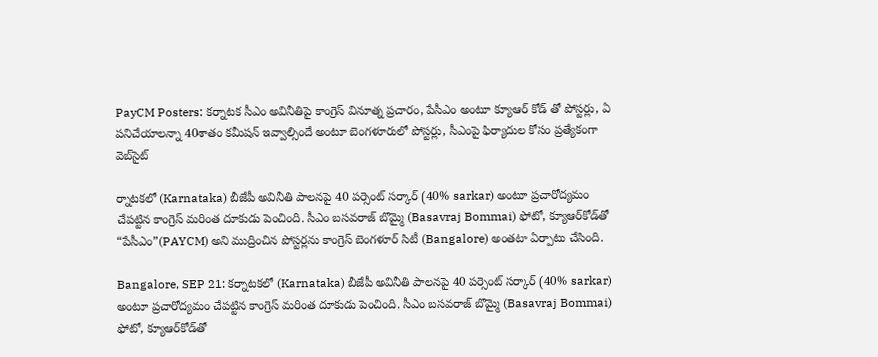PayCM Posters: కర్నాటక సీఎం అవినీతిపై కాంగ్రెస్ వినూత్న ప్రచారం, పేసీఎం అంటూ క్యూఆర్ కోడ్ తో పోస్టర్లు, ఏ పనిచేయాలన్నా 40శాతం కమీషన్ ఇవ్వాల్సిందే అంటూ బెంగళూరులో పోస్టర్లు, సీఎంపై ఫిర్యాదుల కోసం ప్రత్యేకంగా వెబ్‌సైట్

ర్నాట‌క‌లో (Karnataka) బీజేపీ అవినీతి పాల‌న‌పై 40 ప‌ర్సెంట్ స‌ర్కార్ (40% sarkar) అంటూ ప్రచారోద్యమం చేపట్టిన కాంగ్రెస్ మ‌రింత దూకుడు పెంచింది. సీఎం బ‌స‌వ‌రాజ్ బొమ్మై (Basavraj Bommai) ఫోటో, క్యూఆర్‌కోడ్‌తో “పేసీఎం”(PAYCM) అని ముద్రించిన పోస్టర్లను కాంగ్రెస్ బెంగ‌ళూర్ సిటీ (Bangalore) అంత‌టా ఏర్పాటు చేసింది.

Bangalore, SEP 21: క‌ర్నాట‌క‌లో (Karnataka) బీజేపీ అవినీతి పాల‌న‌పై 40 ప‌ర్సెంట్ స‌ర్కార్ (40% sarkar) అంటూ ప్రచారోద్యమం చేపట్టిన కాంగ్రెస్ మ‌రింత దూకుడు పెంచింది. సీఎం బ‌స‌వ‌రాజ్ బొమ్మై (Basavraj Bommai) ఫోటో, క్యూఆర్‌కోడ్‌తో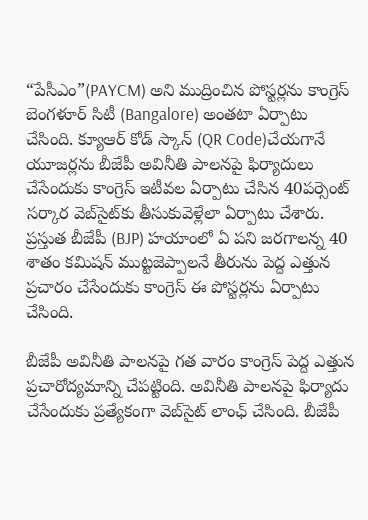“పేసీఎం”(PAYCM) అని ముద్రించిన పోస్టర్లను కాంగ్రెస్ బెంగ‌ళూర్ సిటీ (Bangalore) అంత‌టా ఏర్పాటు చేసింది. క్యూఆర్ కోడ్ స్కాన్ (QR Code)చేయ‌గానే యూజ‌ర్లను బీజేపీ అవినీతి పాల‌న‌పై ఫిర్యాదులు చేసేందుకు కాంగ్రెస్ ఇటీవ‌ల ఏర్పాటు చేసిన 40ప‌ర్సెంట్ స‌ర్కార వెబ్‌సైట్‌కు తీసుకువెళ్లేలా ఏర్పాటు చేశారు. ప్రస్తుత‌ బీజేపీ (BJP) హ‌యాంలో ఏ ప‌ని జ‌ర‌గాల‌న్న 40 శాతం కమిష‌న్ ముట్టజెప్పాల‌నే తీరును పెద్ద ఎత్తున ప్రచారం చేసేందుకు కాంగ్రెస్ ఈ పోస్టర్లను ఏర్పాటు చేసింది.

బీజేపీ అవినీతి పాల‌న‌పై గ‌త వారం కాంగ్రెస్ పెద్ద ఎత్తున ప్రచారోద్యమాన్ని చేప‌ట్టింది. అవినీతి పాల‌నపై ఫిర్యాదు చేసేందుకు ప్రత్యేకంగా వెబ్‌సైట్ లాంఛ్ చేసింది. బీజేపీ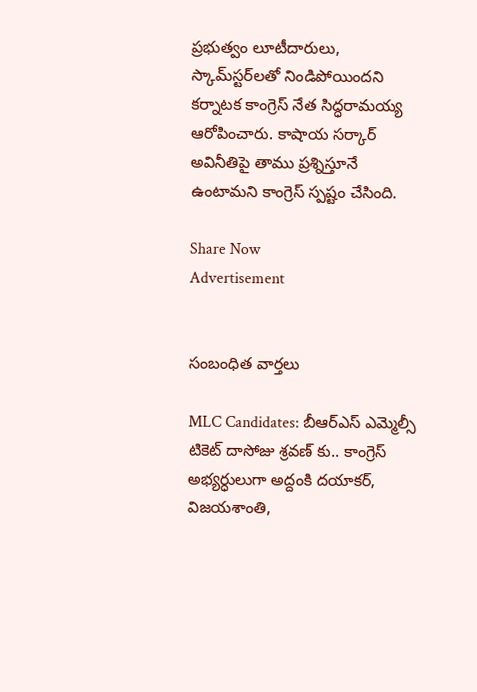ప్రభుత్వం లూటీదారులు, స్కామ్‌స్టర్‌లతో నిండిపోయింద‌ని క‌ర్నాట‌క కాంగ్రెస్ నేత సిద్ధరామ‌య్య ఆరోపించారు. కాషాయ స‌ర్కార్ అవినీతిపై తాము ప్రశ్నిస్తూనే ఉంటామ‌ని కాంగ్రెస్ స్పష్టం చేసింది.

Share Now
Advertisement


సంబంధిత వార్తలు

MLC Candidates: బీఆర్ఎస్ ఎమ్మెల్సీ టికెట్ దాసోజు శ్రవణ్ కు.. కాంగ్రెస్ అభ్యర్ధులుగా అద్దంకి దయాకర్, విజయశాంతి,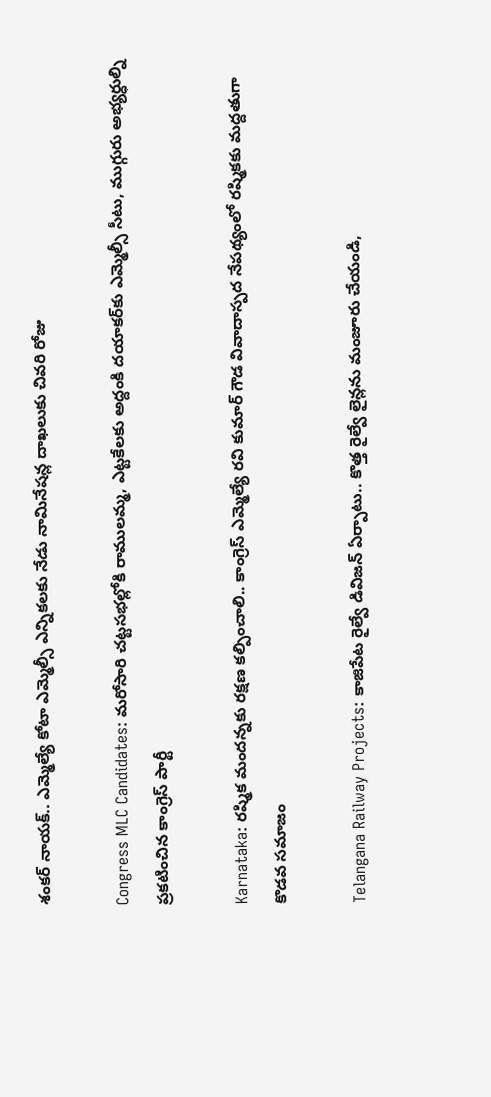శంకర్ నాయక్.. ఎమ్మెల్యే కోటా ఎమ్మెల్సీ ఎన్నికలకు నేడు నామినేషన్ల దాఖలుకు చివరి రోజు

Congress MLC Candidates: మరోసారి చట్టసభల్లోకి రాములమ్మ, ఎట్టకేలకు అద్దంకి దయాకర్‌కు ఎమ్మెల్సీ సీటు, ముగ్గురు అభ్యర్ధుల్ని ప్రకటించిన కాంగ్రెస్ పార్టీ

Karnataka: రష్మిక మందన్నకు రక్షణ కల్పించాలి.. కాంగ్రెస్ ఎమ్మెల్యే రవి కుమార్ గౌడ వివాదాస్పద నేపథ్యంలో రష్మికకు మద్దతుగా కొడవ సమాజం

Telangana Railway Projects: కాజిపేట రైల్వే డివిజన్ ఏర్పాటు.. కొత్త రైల్వే లైన్లను మంజూరు చేయండి,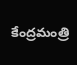కేంద్రమంత్రి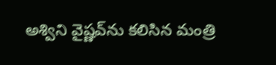అశ్విని వైష్ణవ్‌ను కలిసిన మంత్రి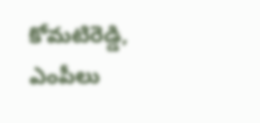కోమటిరెడ్డి, ఎంపీలు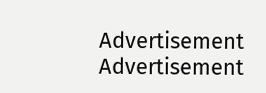Advertisement
Advertisement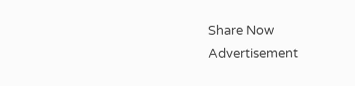Share Now
Advertisement